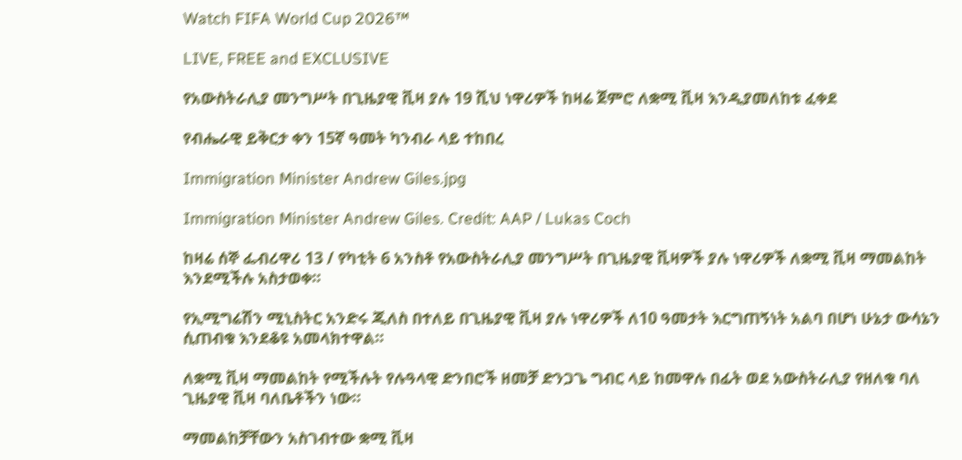Watch FIFA World Cup 2026™

LIVE, FREE and EXCLUSIVE

የአውስትራሊያ መንግሥት በጊዜያዊ ቪዛ ያሉ 19 ሺህ ነዋሪዎች ከዛሬ ጀምሮ ለቋሚ ቪዛ እንዲያመለከቱ ፈቀደ

የብሔራዊ ይቅርታ ቀን 15ኛ ዓመት ካንብራ ላይ ተከበረ

Immigration Minister Andrew Giles.jpg

Immigration Minister Andrew Giles. Credit: AAP / Lukas Coch

ከዛሬ ሰኞ ፌብሪዋሪ 13 / የካቲት 6 አንስቶ የአውስትራሊያ መንግሥት በጊዜያዊ ቪዛዎች ያሉ ነዋሪዎች ለቋሚ ቪዛ ማመልከት እንደሚችሉ አስታወቀ።

የኢሚግሬሽን ሚኒስትር አንድሩ ጂለስ በተለይ በጊዜያዊ ቪዛ ያሉ ነዋሪዎች ለ10 ዓመታት እርግጠኝነት አልባ በሆነ ሁኔታ ውሳኔን ሲጠብቁ እንደቆዩ አመላክተዋል።

ለቋሚ ቪዛ ማመልከት የሚችሉት የሉዓላዊ ድንበሮች ዘመቻ ድንጋጌ ግብር ላይ ከመዋሉ በፊት ወደ አውስትራሊያ የዘለቁ ባለ ጊዜያዊ ቪዛ ባለቤቶችን ነው።

ማመልከቻቸውን አስገብተው ቋሚ ቪዛ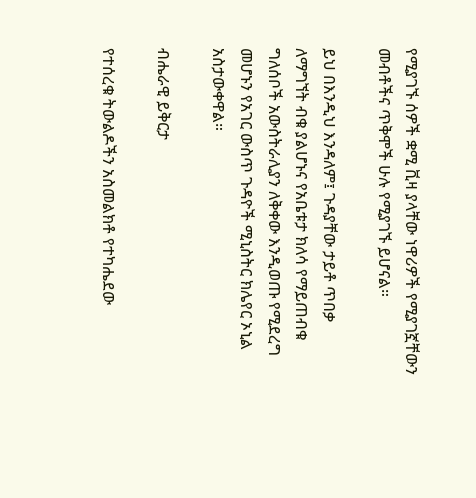የሚያገኙ ሰዎች ቋሚ ቪዛ ያላቸው ነዋሪዎች የሚያገኟቸውን መብቶችና ጥቅሞች ሁሉ የሚያገኙ ይሆናል።

ይህ በእንዲህ እንዳለም፤ ጉዳያቸው ታይቶ ጥበቃ ለማግኘት ብቁ ያልሆኑና የአቤቱታ ክለሳ የማይጠብቁ ግለሰቦች አውስትራሊያን ለቅቀው እንዲወጡ የሚደረግ መሆኑን የአገር ውስጥ ጉዳዮች ሚኒስትር ክሌየር ኦኒል አስታውቀዋል።

ብሔራዊ ይቅርታ

የተሰረቁ ትውልዶችን አስመልክቶ የተካሔደው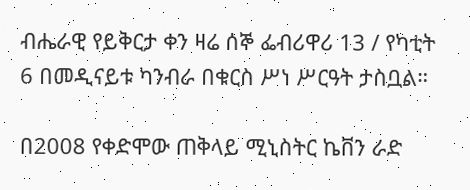ብሔራዊ የይቅርታ ቀን ዛሬ ሰኞ ፌብሪዋሪ 13 / የካቲት 6 በመዲናይቱ ካንብራ በቁርስ ሥነ ሥርዓት ታስቧል።

በ2008 የቀድሞው ጠቅላይ ሚኒስትር ኬቨን ራድ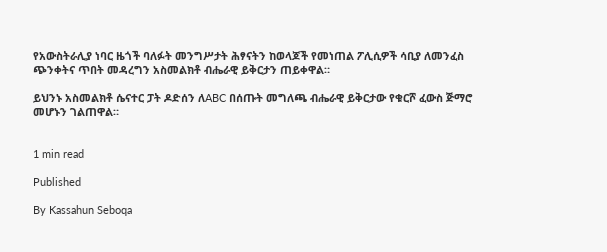የአውስትራሊያ ነባር ዜጎች ባለፉት መንግሥታት ሕፃናትን ከወላጆች የመነጠል ፖሊሲዎች ሳቢያ ለመንፈስ ጭንቀትና ጥበት መዳረግን አስመልክቶ ብሔራዊ ይቅርታን ጠይቀዋል።

ይህንኑ አስመልክቶ ሴናተር ፓት ዶድሰን ለABC በሰጡት መግለጫ ብሔራዊ ይቅርታው የቁርሾ ፈውስ ጅማሮ መሆኑን ገልጠዋል።


1 min read

Published

By Kassahun Seboqa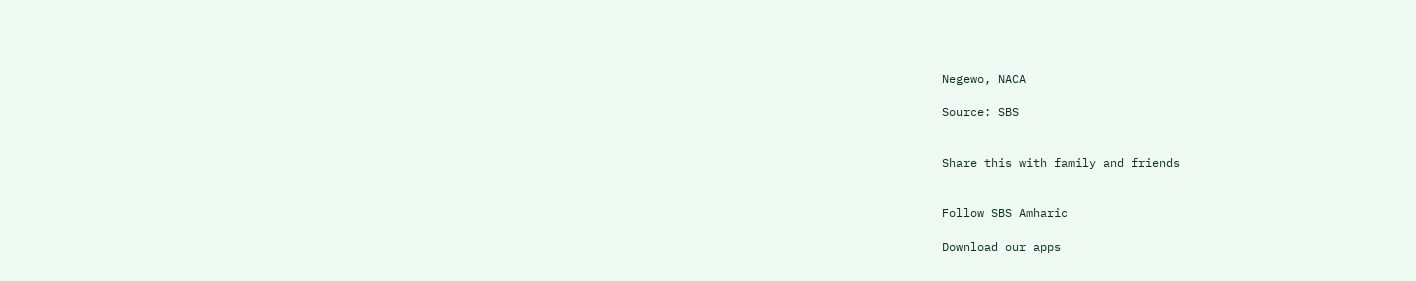Negewo, NACA

Source: SBS


Share this with family and friends


Follow SBS Amharic

Download our apps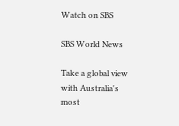Watch on SBS

SBS World News

Take a global view with Australia's most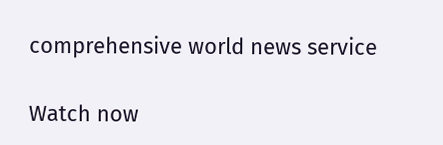comprehensive world news service

Watch now